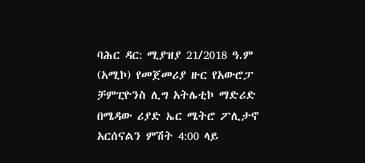ባሕር ዳር: ሚያዝያ 21/2018 ዓ.ም (አሚኮ) የመጀመሪያ ዙር የአውሮፓ ቻምፒዮንስ ሊግ አትሌቲኮ ማድሪድ በሜዳው ሪያድ ኤር ሜትሮ ፖሊታኖ አርሰናልን ምሽት 4:00 ላይ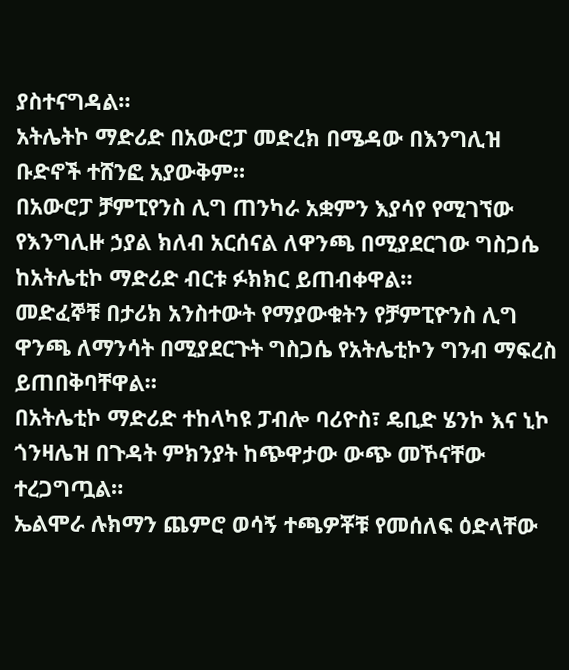ያስተናግዳል።
አትሌትኮ ማድሪድ በአውሮፓ መድረክ በሜዳው በእንግሊዝ ቡድኖች ተሸንፎ አያውቅም።
በአውሮፓ ቻምፒየንስ ሊግ ጠንካራ አቋምን እያሳየ የሚገኘው የእንግሊዙ ኃያል ክለብ አርሰናል ለዋንጫ በሚያደርገው ግስጋሴ ከአትሌቲኮ ማድሪድ ብርቱ ፉክክር ይጠብቀዋል።
መድፈኞቹ በታሪክ አንስተውት የማያውቁትን የቻምፒዮንስ ሊግ ዋንጫ ለማንሳት በሚያደርጉት ግስጋሴ የአትሌቲኮን ግንብ ማፍረስ ይጠበቅባቸዋል።
በአትሌቲኮ ማድሪድ ተከላካዩ ፓብሎ ባሪዮስ፣ ዴቢድ ሄንኮ እና ኒኮ ጎንዛሌዝ በጉዳት ምክንያት ከጭዋታው ውጭ መኾናቸው ተረጋግጧል።
ኤልሞራ ሉክማን ጨምሮ ወሳኝ ተጫዎቾቹ የመሰለፍ ዕድላቸው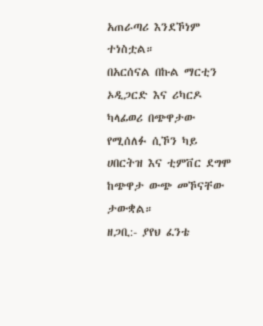አጠራጣሪ እንደኾነም ተነስቷል።
በአርሰናል በኩል ማርቲን ኦዲጋርድ እና ሪካርዶ ካላፊወሪ በጭዋታው የሚሰለፉ ሲኾን ካይ ሀበርትዝ እና ቲምቨር ደግሞ ከጭዋታ ውጭ መኾናቸው ታውቋል።
ዘጋቢ:- ያየህ ፈንቴ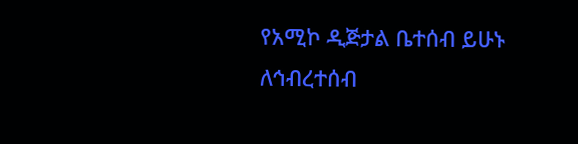የአሚኮ ዲጅታል ቤተሰብ ይሁኑ
ለኅብረተሰብ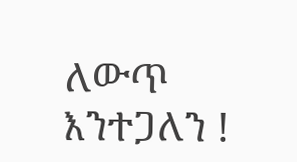ለውጥ እንተጋለን !